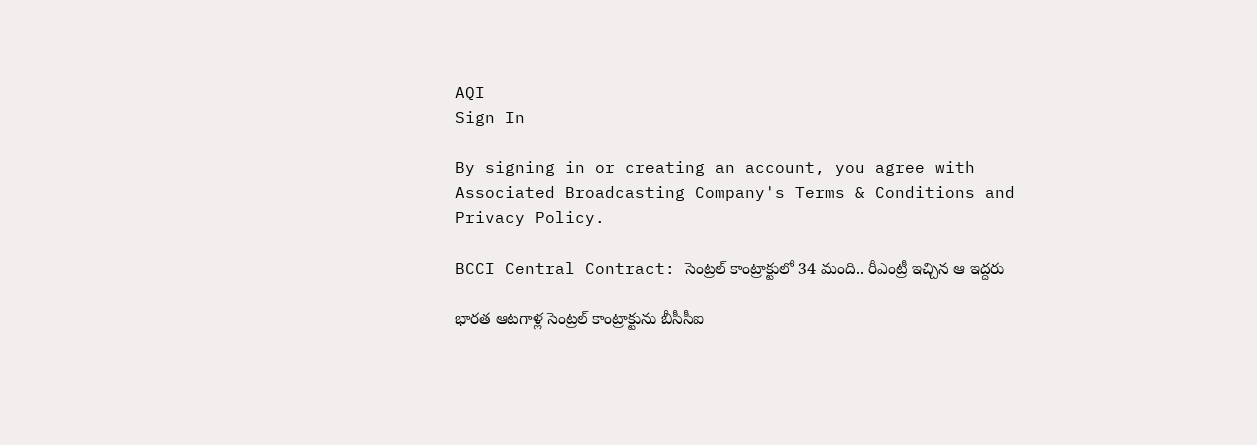AQI
Sign In

By signing in or creating an account, you agree with Associated Broadcasting Company's Terms & Conditions and Privacy Policy.

BCCI Central Contract: సెంట్రల్ కాంట్రాక్టులో 34 మంది.. రీఎంట్రీ ఇచ్చిన ఆ ఇద్దరు

భారత ఆటగాళ్ల సెంట్రల్ కాంట్రాక్టును బీసీసీఐ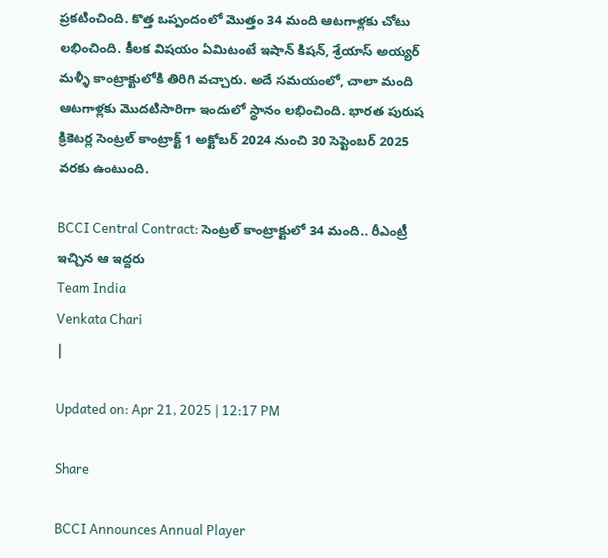ప్రకటించింది. కొత్త ఒప్పందంలో మొత్తం 34 మంది ఆటగాళ్లకు చోటు లభించింది. కీలక విషయం ఏమిటంటే ఇషాన్ కిషన్, శ్రేయాస్ అయ్యర్ మళ్ళీ కాంట్రాక్టులోకి తిరిగి వచ్చారు. అదే సమయంలో, చాలా మంది ఆటగాళ్లకు మొదటిసారిగా ఇందులో స్థానం లభించింది. భారత పురుష క్రికెటర్ల సెంట్రల్ కాంట్రాక్ట్ 1 అక్టోబర్ 2024 నుంచి 30 సెప్టెంబర్ 2025 వరకు ఉంటుంది.

BCCI Central Contract: సెంట్రల్ కాంట్రాక్టులో 34 మంది.. రీఎంట్రీ ఇచ్చిన ఆ ఇద్దరు
Team India
Venkata Chari
|

Updated on: Apr 21, 2025 | 12:17 PM

Share

BCCI Announces Annual Player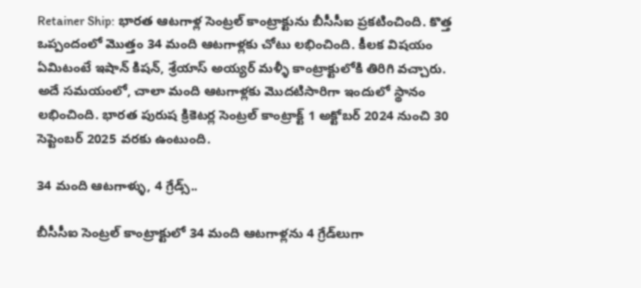Retainer Ship: భారత ఆటగాళ్ల సెంట్రల్ కాంట్రాక్టును బీసీసీఐ ప్రకటించింది. కొత్త ఒప్పందంలో మొత్తం 34 మంది ఆటగాళ్లకు చోటు లభించింది. కీలక విషయం ఏమిటంటే ఇషాన్ కిషన్, శ్రేయాస్ అయ్యర్ మళ్ళీ కాంట్రాక్టులోకి తిరిగి వచ్చారు. అదే సమయంలో, చాలా మంది ఆటగాళ్లకు మొదటిసారిగా ఇందులో స్థానం లభించింది. భారత పురుష క్రికెటర్ల సెంట్రల్ కాంట్రాక్ట్ 1 అక్టోబర్ 2024 నుంచి 30 సెప్టెంబర్ 2025 వరకు ఉంటుంది.

34 మంది ఆటగాళ్ళు, 4 గ్రేడ్స్..

బీసీసీఐ సెంట్రల్ కాంట్రాక్టులో 34 మంది ఆటగాళ్లను 4 గ్రేడ్‌లుగా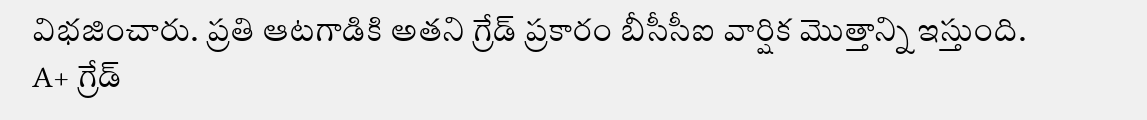విభజించారు. ప్రతి ఆటగాడికి అతని గ్రేడ్ ప్రకారం బీసీసీఐ వార్షిక మొత్తాన్ని ఇస్తుంది. A+ గ్రేడ్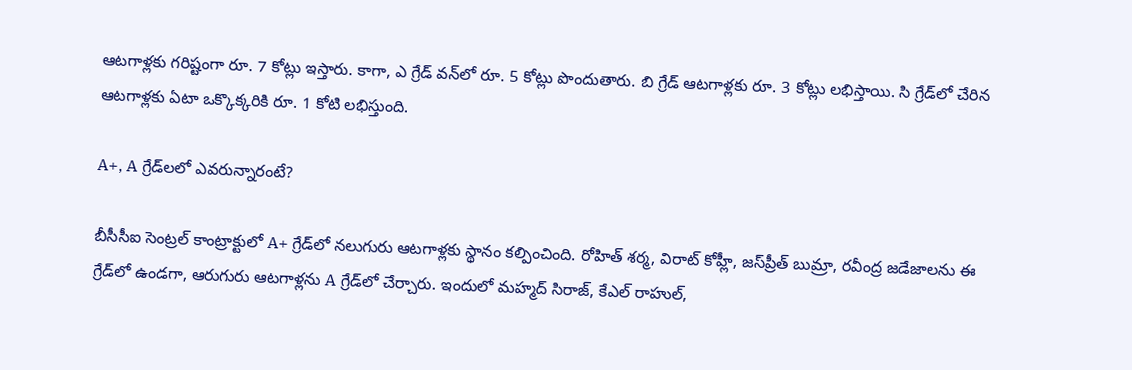ఆటగాళ్లకు గరిష్టంగా రూ. 7 కోట్లు ఇస్తారు. కాగా, ఎ గ్రేడ్ వన్‌లో రూ. 5 కోట్లు పొందుతారు. బి గ్రేడ్ ఆటగాళ్లకు రూ. 3 కోట్లు లభిస్తాయి. సి గ్రేడ్‌లో చేరిన ఆటగాళ్లకు ఏటా ఒక్కొక్కరికి రూ. 1 కోటి లభిస్తుంది.

A+, A గ్రేడ్‌లలో ఎవరున్నారంటే?

బీసీసీఐ సెంట్రల్ కాంట్రాక్టులో A+ గ్రేడ్‌లో నలుగురు ఆటగాళ్లకు స్థానం కల్పించింది. రోహిత్ శర్మ, విరాట్ కోహ్లీ, జస్‌ప్రీత్ బుమ్రా, రవీంద్ర జడేజాలను ఈ గ్రేడ్‌లో ఉండగా, ఆరుగురు ఆటగాళ్లను A గ్రేడ్‌లో చేర్చారు. ఇందులో మహ్మద్ సిరాజ్, కేఎల్ రాహుల్,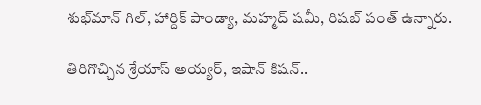శుభ్‌మాన్ గిల్, హార్దిక్ పాండ్యా, మహ్మద్ షమీ, రిషబ్ పంత్ ఉన్నారు.

తిరిగొచ్చిన శ్రేయాస్ అయ్యర్, ఇషాన్ కిషన్..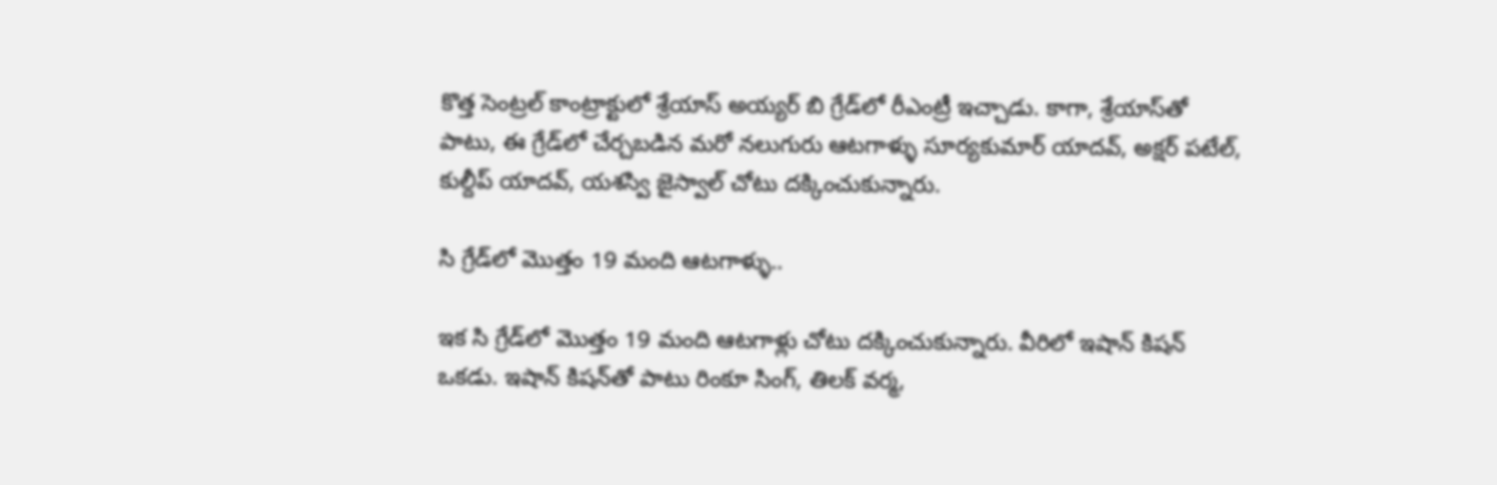కొత్త సెంట్రల్ కాంట్రాక్టులో శ్రేయాస్ అయ్యర్ బి గ్రేడ్‌లో రీఎంట్రీ ఇచ్చాడు. కాగా, శ్రేయాస్‌తో పాటు, ఈ గ్రేడ్‌లో చేర్చబడిన మరో నలుగురు ఆటగాళ్ళు సూర్యకుమార్ యాదవ్, అక్షర్ పటేల్, కుల్దీప్ యాదవ్, యశస్వి జైస్వాల్ చోటు దక్కించుకున్నారు.

సి గ్రేడ్‌లో మొత్తం 19 మంది ఆటగాళ్ళు..

ఇక సి గ్రేడ్‌లో మొత్తం 19 మంది ఆటగాళ్లు చోటు దక్కించుకున్నారు. వీరిలో ఇషాన్ కిషన్ ఒకడు. ఇషాన్ కిషన్‌తో పాటు రింకూ సింగ్, తిలక్ వర్మ,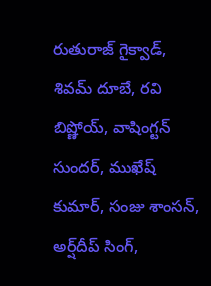రుతురాజ్ గైక్వాడ్, శివమ్ దూబే, రవి బిష్ణోయ్, వాషింగ్టన్ సుందర్, ముఖేష్ కుమార్, సంజు శాంసన్, అర్ష్‌దీప్ సింగ్,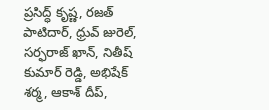ప్రసిద్ధ్ కృష్ణ, రజత్ పాటిదార్, ధ్రువ్ జురెల్, సర్ఫరాజ్ ఖాన్, నితీష్ కుమార్ రెడ్డి, అభిషేక్ శర్మ, ఆకాశ్ దీప్,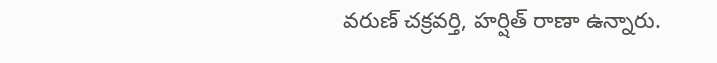వరుణ్ చక్రవర్తి, హర్షిత్ రాణా ఉన్నారు.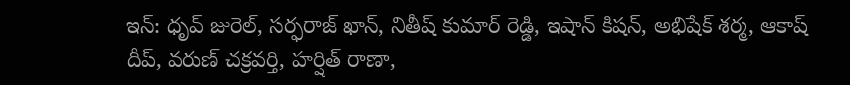ఇన్: ధృవ్ జురెల్, సర్ఫరాజ్ ఖాన్, నితీష్ కుమార్ రెడ్డి, ఇషాన్ కిషన్, అభిషేక్ శర్మ, ఆకాష్ దీప్, వరుణ్ చక్రవర్తి, హర్షిత్ రాణా,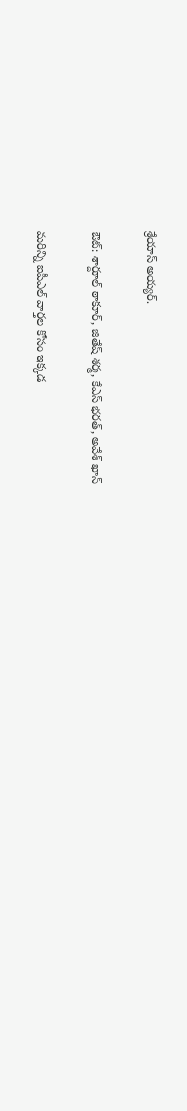శ్రేయాస్ అయ్యర్.

ఔట్: శార్దూల్ ఠాకూర్, జితేష్ శర్మ, కేఎస్ భరత్, అవేశ్ ఖాన్

మరిన్ని ఐపీఎల్ వార్తల కోసం ఇక్కడ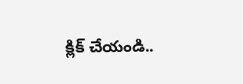క్లిక్ చేయండి..